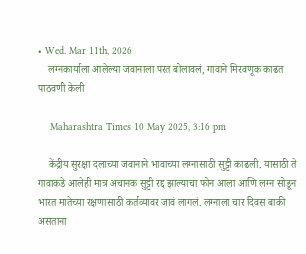• Wed. Mar 11th, 2026
    लग्नकार्याला आलेल्या जवानाला परत बोलावलं, गावाने मिरवणूक काढत पाठवणी केली

    Maharashtra Times 10 May 2025, 3:16 pm

    केंद्रीय सुरक्षा दलाच्या जवानाने भावाच्या लग्नासाठी सुट्टी काढली. यासाठी ते गावाकडे आलेही मात्र अचानक सुट्टी रद्द झाल्याचा फोन आला आणि लग्न सोडून भारत मातेच्या रक्षणासाठी कर्तव्यावर जावं लागलं. लग्नाला चार दिवस बाकी असताना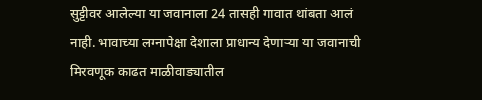सुट्टीवर आलेल्या या जवानाला 24 तासही गावात थांबता आलं नाही. भावाच्या लग्नापेक्षा देशाला प्राधान्य देणाऱ्या या जवानाची मिरवणूक काढत माळीवाड्यातील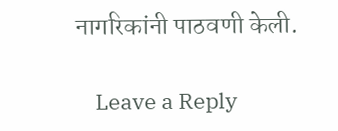नागरिकांनी पाठवणी केली.

    Leave a Reply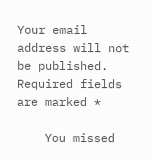Your email address will not be published. Required fields are marked *

    You missed